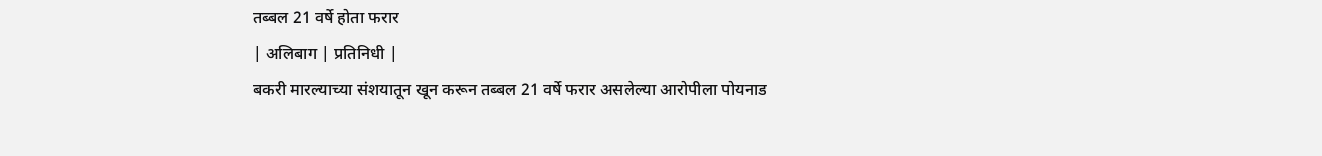तब्बल 21 वर्षे होता फरार
| अलिबाग | प्रतिनिधी |
बकरी मारल्याच्या संशयातून खून करून तब्बल 21 वर्षे फरार असलेल्या आरोपीला पोयनाड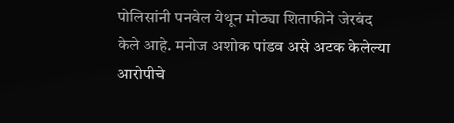पोलिसांनी पनवेल येथून मोठ्या शिताफीने जेरबंद केले आहे. मनोज अशोक पांडव असे अटक केलेल्या आरोपीचे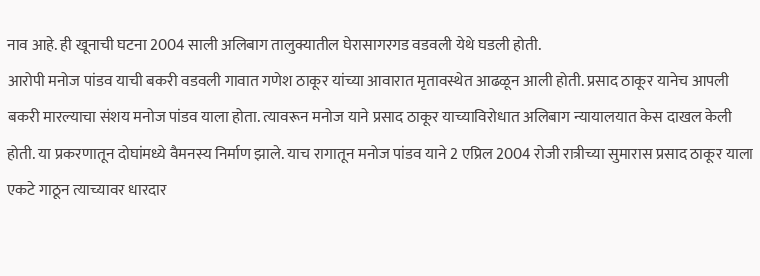नाव आहे. ही खूनाची घटना 2004 साली अलिबाग तालुक्यातील घेरासागरगड वडवली येथे घडली होती.
आरोपी मनोज पांडव याची बकरी वडवली गावात गणेश ठाकूर यांच्या आवारात मृतावस्थेत आढळून आली होती. प्रसाद ठाकूर यानेच आपली बकरी मारल्याचा संशय मनोज पांडव याला होता. त्यावरून मनोज याने प्रसाद ठाकूर याच्याविरोधात अलिबाग न्यायालयात केस दाखल केली होती. या प्रकरणातून दोघांमध्ये वैमनस्य निर्माण झाले. याच रागातून मनोज पांडव याने 2 एप्रिल 2004 रोजी रात्रीच्या सुमारास प्रसाद ठाकूर याला एकटे गाठून त्याच्यावर धारदार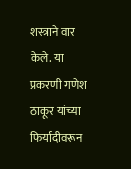शस्त्राने वार केले. या प्रकरणी गणेश ठाकूर यांच्या फिर्यादीवरून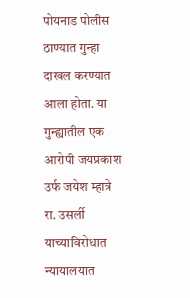पोयनाड पोलीस ठाण्यात गुन्हा दाखल करण्यात आला होता. या गुन्ह्यातील एक आरोपी जयप्रकाश उर्फ जयेश म्हात्रे रा. उसर्ली याच्याविरोधात न्यायालयात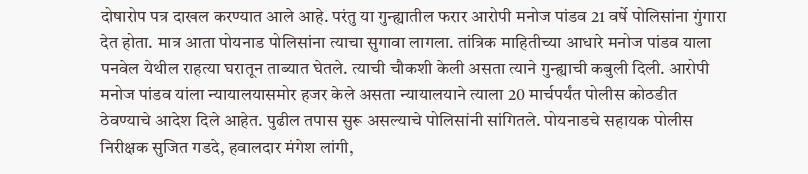दोषारोप पत्र दाखल करण्यात आले आहे. परंतु या गुन्ह्यातील फरार आरोपी मनोज पांडव 21 वर्षे पोलिसांना गुंगारा देत होता. मात्र आता पोयनाड पोलिसांना त्याचा सुगावा लागला. तांत्रिक माहितीच्या आधारे मनोज पांडव याला पनवेल येथील राहत्या घरातून ताब्यात घेतले. त्याची चौकशी केली असता त्याने गुन्ह्याची कबुली दिली. आरोपी मनोज पांडव यांला न्यायालयासमोर हजर केले असता न्यायालयाने त्याला 20 मार्चपर्यंत पोलीस कोठडीत ठेवण्याचे आदेश दिले आहेत. पुढील तपास सुरू असल्याचे पोलिसांनी सांगितले. पोयनाडचे सहायक पोलीस निरीक्षक सुजित गडदे, हवालदार मंगेश लांगी,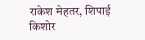राकेश मेहतर, शिपाई किशोर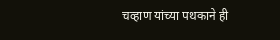चव्हाण यांच्या पथकाने ही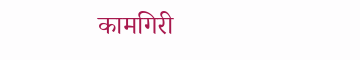कामगिरी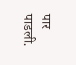पार पाडली.